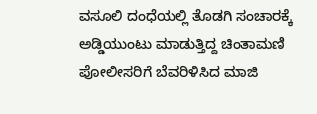ವಸೂಲಿ ದಂಧೆಯಲ್ಲಿ ತೊಡಗಿ ಸಂಚಾರಕ್ಕೆ ಅಡ್ಡಿಯುಂಟು ಮಾಡುತ್ತಿದ್ದ ಚಿಂತಾಮಣಿ ಪೋಲೀಸರಿಗೆ ಬೆವರಿಳಿಸಿದ ಮಾಜಿ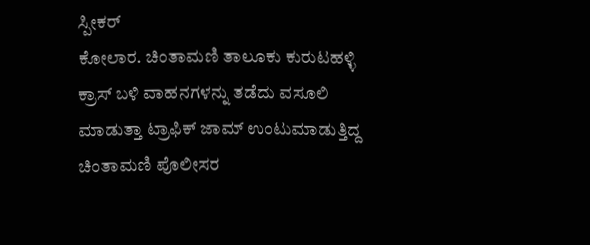ಸ್ಪೀಕರ್
ಕೋಲಾರ. ಚಿಂತಾಮಣಿ ತಾಲೂಕು ಕುರುಟಹಳ್ಳಿ ಕ್ರಾಸ್ ಬಳಿ ವಾಹನಗಳನ್ನು ತಡೆದು ವಸೂಲಿ ಮಾಡುತ್ತಾ ಟ್ರಾಫಿಕ್ ಜಾಮ್ ಉಂಟುಮಾಡುತ್ತಿದ್ದ ಚಿಂತಾಮಣಿ ಪೊಲೀಸರ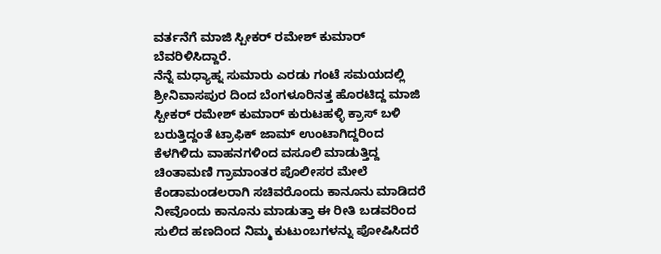ವರ್ತನೆಗೆ ಮಾಜಿ ಸ್ಪೀಕರ್ ರಮೇಶ್ ಕುಮಾರ್ ಬೆವರಿಳಿಸಿದ್ದಾರೆ.
ನೆನ್ನೆ ಮಧ್ಯಾಹ್ನ ಸುಮಾರು ಎರಡು ಗಂಟೆ ಸಮಯದಲ್ಲಿ ಶ್ರೀನಿವಾಸಪುರ ದಿಂದ ಬೆಂಗಳೂರಿನತ್ತ ಹೊರಟಿದ್ದ ಮಾಜಿ ಸ್ಪೀಕರ್ ರಮೇಶ್ ಕುಮಾರ್ ಕುರುಟಹಳ್ಳಿ ಕ್ರಾಸ್ ಬಳಿ ಬರುತ್ತಿದ್ದಂತೆ ಟ್ರಾಫಿಕ್ ಜಾಮ್ ಉಂಟಾಗಿದ್ದರಿಂದ ಕೆಳಗಿಳಿದು ವಾಹನಗಳಿಂದ ವಸೂಲಿ ಮಾಡುತ್ತಿದ್ದ ಚಿಂತಾಮಣಿ ಗ್ರಾಮಾಂತರ ಪೊಲೀಸರ ಮೇಲೆ ಕೆಂಡಾಮಂಡಲರಾಗಿ ಸಚಿವರೊಂದು ಕಾನೂನು ಮಾಡಿದರೆ ನೀವೊಂದು ಕಾನೂನು ಮಾಡುತ್ತಾ ಈ ರೀತಿ ಬಡವರಿಂದ ಸುಲಿದ ಹಣದಿಂದ ನಿಮ್ಮ ಕುಟುಂಬಗಳನ್ನು ಪೋಷಿಸಿದರೆ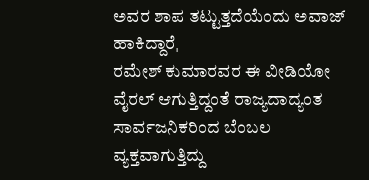ಅವರ ಶಾಪ ತಟ್ಟುತ್ತದೆಯೆಂದು ಅವಾಜ್ ಹಾಕಿದ್ದಾರೆˌ
ರಮೇಶ್ ಕುಮಾರವರ ಈ ವೀಡಿಯೋ ವೈರಲ್ ಆಗುತ್ತಿದ್ದಂತೆ ರಾಜ್ಯದಾದ್ಯಂತ ಸಾರ್ವಜನಿಕರಿಂದ ಬೆಂಬಲ ವ್ಯಕ್ತವಾಗುತ್ತಿದ್ದು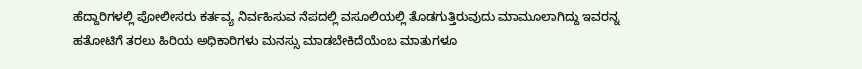ಹೆದ್ದಾರಿಗಳಲ್ಲಿ ಪೋಲೀಸರು ಕರ್ತವ್ಯ ನಿರ್ವಹಿಸುವ ನೆಪದಲ್ಲಿ ವಸೂಲಿಯಲ್ಲಿ ತೊಡಗುತ್ತಿರುವುದು ಮಾಮೂಲಾಗಿದ್ದು ಇವರನ್ನ ಹತೋಟಿಗೆ ತರಲು ಹಿರಿಯ ಅಧಿಕಾರಿಗಳು ಮನಸ್ಸು ಮಾಡಬೇಕಿದೆಯೆಂಬ ಮಾತುಗಳೂ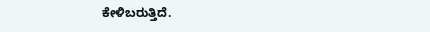ಕೇಳಿಬರುತ್ತಿದೆ.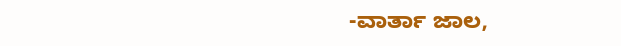-ವಾರ್ತಾ ಜಾಲ,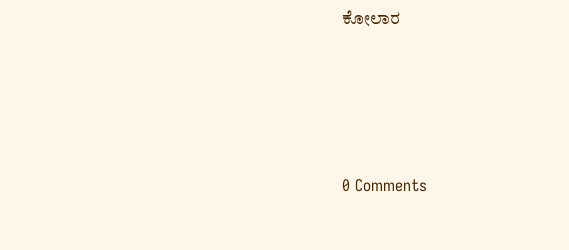ಕೋಲಾರ




0 Comments